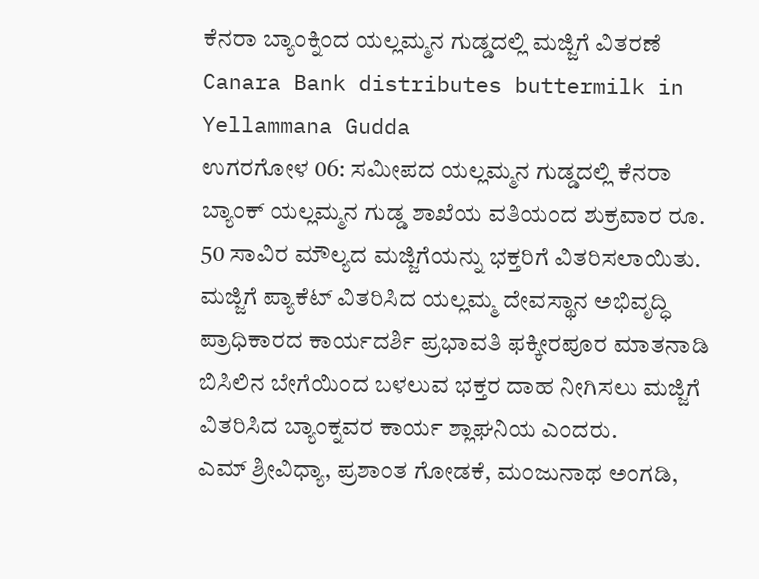ಕೆನರಾ ಬ್ಯಾಂಕ್ನಿಂದ ಯಲ್ಲಮ್ಮನ ಗುಡ್ಡದಲ್ಲಿ ಮಜ್ಜಿಗೆ ವಿತರಣೆ
Canara Bank distributes buttermilk in Yellammana Gudda
ಉಗರಗೋಳ 06: ಸಮೀಪದ ಯಲ್ಲಮ್ಮನ ಗುಡ್ಡದಲ್ಲಿ ಕೆನರಾ ಬ್ಯಾಂಕ್ ಯಲ್ಲಮ್ಮನ ಗುಡ್ಡ ಶಾಖೆಯ ವತಿಯಂದ ಶುಕ್ರವಾರ ರೂ. 50 ಸಾವಿರ ಮೌಲ್ಯದ ಮಜ್ಜಿಗೆಯನ್ನು ಭಕ್ತರಿಗೆ ವಿತರಿಸಲಾಯಿತು.
ಮಜ್ಜಿಗೆ ಪ್ಯಾಕೆಟ್ ವಿತರಿಸಿದ ಯಲ್ಲಮ್ಮ ದೇವಸ್ಥಾನ ಅಭಿವೃದ್ಧಿ ಪ್ರಾಧಿಕಾರದ ಕಾರ್ಯದರ್ಶಿ ಪ್ರಭಾವತಿ ಫಕ್ಕೀರಪೂರ ಮಾತನಾಡಿ ಬಿಸಿಲಿನ ಬೇಗೆಯಿಂದ ಬಳಲುವ ಭಕ್ತರ ದಾಹ ನೀಗಿಸಲು ಮಜ್ಜಿಗೆ ವಿತರಿಸಿದ ಬ್ಯಾಂಕ್ನವರ ಕಾರ್ಯ ಶ್ಲಾಘನಿಯ ಎಂದರು.
ಎಮ್ ಶ್ರೀವಿಧ್ಯಾ, ಪ್ರಶಾಂತ ಗೋಡಕೆ, ಮಂಜುನಾಥ ಅಂಗಡಿ,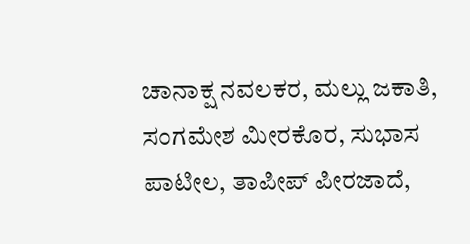ಚಾನಾಕ್ಷ ನವಲಕರ, ಮಲ್ಲು ಜಕಾತಿ, ಸಂಗಮೇಶ ಮೀರಕೊರ, ಸುಭಾಸ ಪಾಟೀಲ, ತಾಪೀಪ್ ಪೀರಜಾದೆ,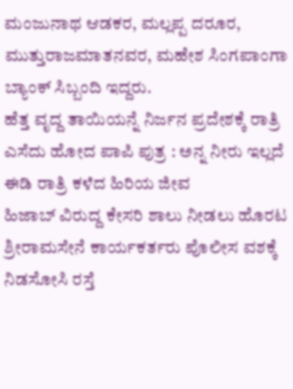ಮಂಜುನಾಥ ಆಡಕರ, ಮಲ್ಲಪ್ಪ ದರೂರ, ಮುತ್ತುರಾಜಮಾತನವರ, ಮಹೇಶ ಸಿಂಗಪಾಂಗಾ ಬ್ಯಾಂಕ್ ಸಿಬ್ಬಂದಿ ಇದ್ದರು.
ಹೆತ್ತ ವೃದ್ದ ತಾಯಿಯನ್ನೆ ನಿರ್ಜನ ಪ್ರದೇಶಕ್ಕೆ ರಾತ್ರಿ ಎಸೆದು ಹೋದ ಪಾಪಿ ಪುತ್ರ : ಅನ್ನ ನೀರು ಇಲ್ಲದೆ ಈಡಿ ರಾತ್ರಿ ಕಳೆದ ಹಿರಿಯ ಜೀವ
ಹಿಜಾಬ್ ವಿರುದ್ದ ಕೇಸರಿ ಶಾಲು ನೀಡಲು ಹೊರಟ ಶ್ರೀರಾಮಸೇನೆ ಕಾರ್ಯಕರ್ತರು ಪೊಲೀಸ ವಶಕ್ಕೆ
ನಿಡಸೋಸಿ ರಸ್ತೆ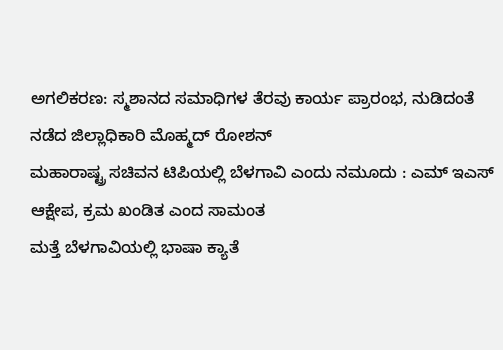ಅಗಲಿಕರಣ: ಸ್ಮಶಾನದ ಸಮಾಧಿಗಳ ತೆರವು ಕಾರ್ಯ ಪ್ರಾರಂಭ, ನುಡಿದಂತೆ ನಡೆದ ಜಿಲ್ಲಾಧಿಕಾರಿ ಮೊಹ್ಮದ್ ರೋಶನ್
ಮಹಾರಾಷ್ಟ್ರ ಸಚಿವನ ಟಿಪಿಯಲ್ಲಿ ಬೆಳಗಾವಿ ಎಂದು ನಮೂದು : ಎಮ್ ಇಎಸ್ ಆಕ್ಷೇಪ, ಕ್ರಮ ಖಂಡಿತ ಎಂದ ಸಾಮಂತ
ಮತ್ತೆ ಬೆಳಗಾವಿಯಲ್ಲಿ ಭಾಷಾ ಕ್ಯಾತೆ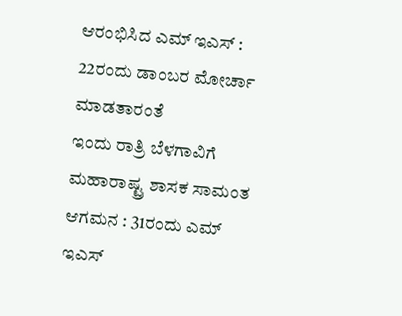ಆರಂಭಿಸಿದ ಎಮ್ ಇಎಸ್ : 22ರಂದು ಡಾಂಬರ ಮೋರ್ಚಾ ಮಾಡತಾರಂತೆ
ಇಂದು ರಾತ್ರಿ ಬೆಳಗಾವಿಗೆ ಮಹಾರಾಷ್ಟ್ರ ಶಾಸಕ ಸಾಮಂತ ಆಗಮನ : 31ರಂದು ಎಮ್ ಇಎಸ್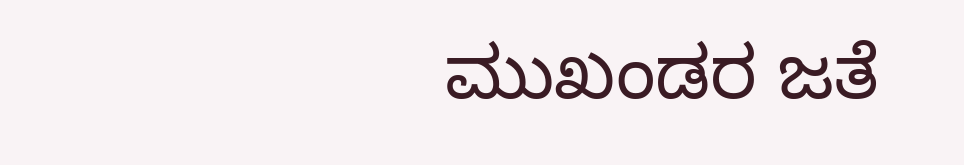ಮುಖಂಡರ ಜತೆ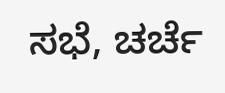ಸಭೆ, ಚರ್ಚೆ